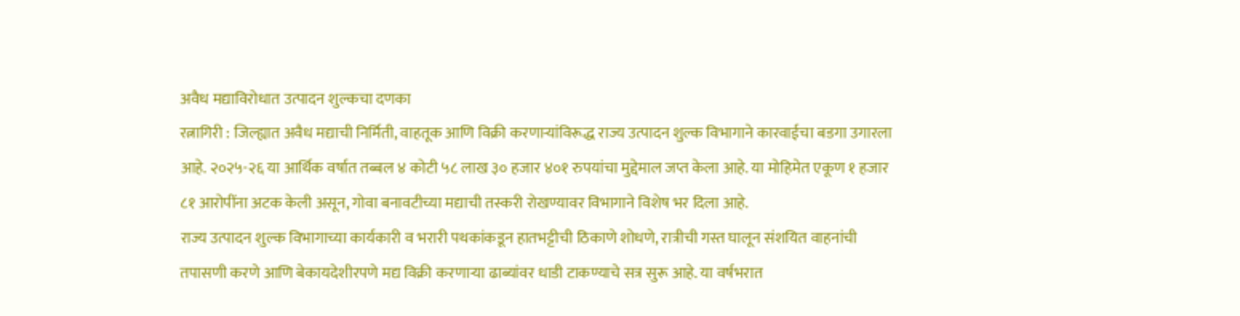अवैध मद्याविरोधात उत्पादन शुल्कचा दणका
रत्नागिरी : जिल्ह्यात अवैध मद्याची निर्मिती, वाहतूक आणि विक्री करणाऱ्यांविरूद्ध राज्य उत्पादन शुल्क विभागाने कारवाईचा बडगा उगारला आहे. २०२५-२६ या आर्थिक वर्षात तब्बल ४ कोटी ५८ लाख ३० हजार ४०१ रुपयांचा मुद्देमाल जप्त केला आहे. या मोहिमेत एकूण १ हजार ८१ आरोपींना अटक केली असून, गोवा बनावटीच्या मद्याची तस्करी रोखण्यावर विभागाने विशेष भर दिला आहे.
राज्य उत्पादन शुल्क विभागाच्या कार्यकारी व भरारी पथकांकडून हातभट्टीची ठिकाणे शोधणे, रात्रीची गस्त घालून संशयित वाहनांची तपासणी करणे आणि बेकायदेशीरपणे मद्य विक्री करणाऱ्या ढाब्यांवर धाडी टाकण्याचे सत्र सुरू आहे. या वर्षभरात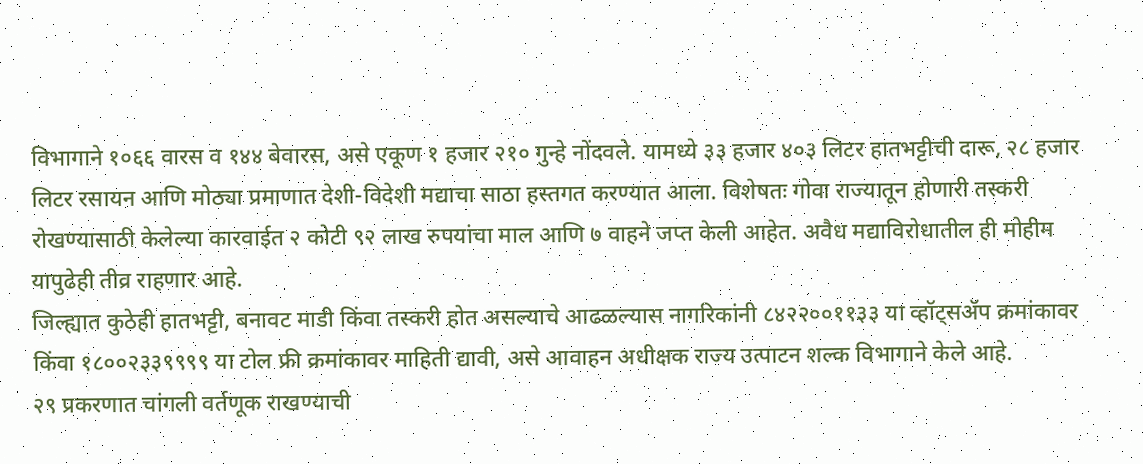विभागाने १०६६ वारस व १४४ बेवारस, असे एकूण १ हजार २१० गुन्हे नोंदवले. यामध्ये ३३ हजार ४०३ लिटर हातभट्टीची दारू, २८ हजार लिटर रसायन आणि मोठ्या प्रमाणात देशी-विदेशी मद्याचा साठा हस्तगत करण्यात आला. विशेषतः गोवा राज्यातून होणारी तस्करी रोखण्यासाठी केलेल्या कारवाईत २ कोटी ९२ लाख रुपयांचा माल आणि ७ वाहने जप्त केली आहेत. अवैध मद्याविरोधातील ही मोहीम यापुढेही तीव्र राहणार आहे.
जिल्ह्यात कुठेही हातभट्टी, बनावट माडी किंवा तस्करी होत असल्याचे आढळल्यास नागरिकांनी ८४२२००११३३ या व्हॉट्सॲप क्रमांकावर किंवा १८००२३३९९९९ या टोल फ्री क्रमांकावर माहिती द्यावी, असे आवाहन अधीक्षक राज्य उत्पाटन शल्क विभागाने केले आहे.
२९ प्रकरणात चांगली वर्तणूक राखण्याची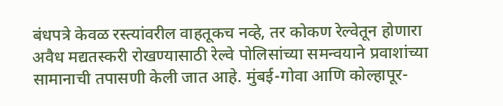बंधपत्रे केवळ रस्त्यांवरील वाहतूकच नव्हे, तर कोकण रेल्वेतून होणारा अवैध मद्यतस्करी रोखण्यासाठी रेल्वे पोलिसांच्या समन्वयाने प्रवाशांच्या सामानाची तपासणी केली जात आहे. मुंबई-गोवा आणि कोल्हापूर-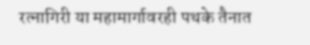रत्नागिरी या महामार्गावरही पथके तैनात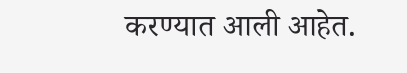करण्यात आली आहेत.